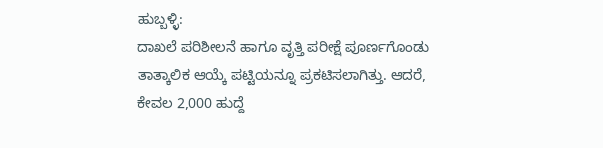ಹುಬ್ಬಳ್ಳಿ:
ದಾಖಲೆ ಪರಿಶೀಲನೆ ಹಾಗೂ ವೃತ್ತಿ ಪರೀಕ್ಷೆ ಪೂರ್ಣಗೊಂಡು ತಾತ್ಕಾಲಿಕ ಆಯ್ಕೆ ಪಟ್ಟಿಯನ್ನೂ ಪ್ರಕಟಿಸಲಾಗಿತ್ತು. ಆದರೆ, ಕೇವಲ 2,000 ಹುದ್ದೆ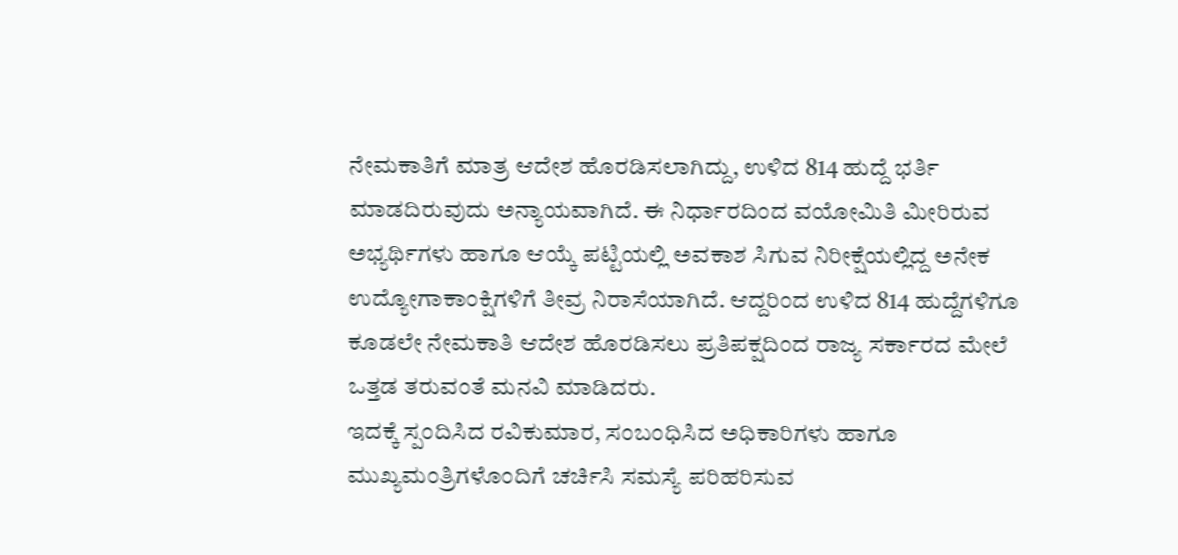ನೇಮಕಾತಿಗೆ ಮಾತ್ರ ಆದೇಶ ಹೊರಡಿಸಲಾಗಿದ್ದು, ಉಳಿದ 814 ಹುದ್ದೆ ಭರ್ತಿ ಮಾಡದಿರುವುದು ಅನ್ಯಾಯವಾಗಿದೆ. ಈ ನಿರ್ಧಾರದಿಂದ ವಯೋಮಿತಿ ಮೀರಿರುವ ಅಭ್ಯರ್ಥಿಗಳು ಹಾಗೂ ಆಯ್ಕೆ ಪಟ್ಟಿಯಲ್ಲಿ ಅವಕಾಶ ಸಿಗುವ ನಿರೀಕ್ಷೆಯಲ್ಲಿದ್ದ ಅನೇಕ ಉದ್ಯೋಗಾಕಾಂಕ್ಷಿಗಳಿಗೆ ತೀವ್ರ ನಿರಾಸೆಯಾಗಿದೆ. ಆದ್ದರಿಂದ ಉಳಿದ 814 ಹುದ್ದೆಗಳಿಗೂ ಕೂಡಲೇ ನೇಮಕಾತಿ ಆದೇಶ ಹೊರಡಿಸಲು ಪ್ರತಿಪಕ್ಷದಿಂದ ರಾಜ್ಯ ಸರ್ಕಾರದ ಮೇಲೆ ಒತ್ತಡ ತರುವಂತೆ ಮನವಿ ಮಾಡಿದರು.
ಇದಕ್ಕೆ ಸ್ಪಂದಿಸಿದ ರವಿಕುಮಾರ, ಸಂಬಂಧಿಸಿದ ಅಧಿಕಾರಿಗಳು ಹಾಗೂ ಮುಖ್ಯಮಂತ್ರಿಗಳೊಂದಿಗೆ ಚರ್ಚಿಸಿ ಸಮಸ್ಯೆ ಪರಿಹರಿಸುವ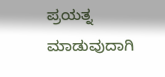ಪ್ರಯತ್ನ ಮಾಡುವುದಾಗಿ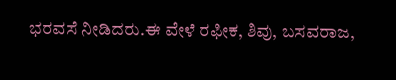ಭರವಸೆ ನೀಡಿದರು.ಈ ವೇಳೆ ರಫೀಕ, ಶಿವು, ಬಸವರಾಜ,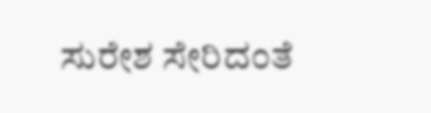ಸುರೇಶ ಸೇರಿದಂತೆ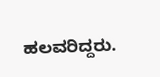ಹಲವರಿದ್ದರು.